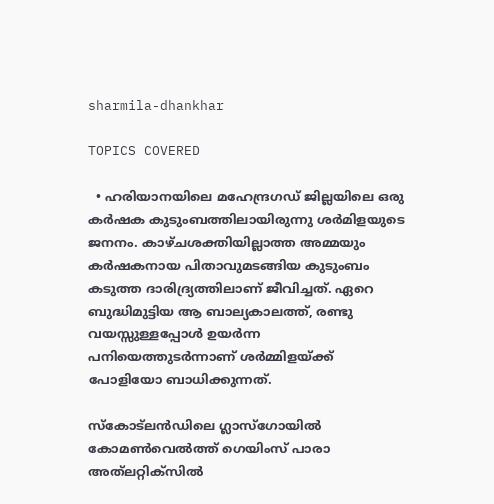sharmila-dhankhar

TOPICS COVERED

  • ഹരിയാനയിലെ മഹേന്ദ്രഗഡ് ജില്ലയിലെ ഒരു കർഷക കുടുംബത്തിലായിരുന്നു ശര്‍മിളയുടെ ജനനം. കാഴ്ചശക്തിയില്ലാത്ത അമ്മയും കർഷകനായ പിതാവുമടങ്ങിയ കുടുംബം കടുത്ത ദാരിദ്ര്യത്തിലാണ് ജീവിച്ചത്. ഏറെ ബുദ്ധിമുട്ടിയ ആ ബാല്യകാലത്ത്, രണ്ടു വയസ്സുള്ളപ്പോൾ ഉയർന്ന പനിയെത്തുടർന്നാണ് ശർമ്മിളയ്ക്ക് പോളിയോ ബാധിക്കുന്നത്.

സ്കോട്‍ലന്‍ഡിലെ ഗ്ലാസ്ഗോയില്‍ കോമണ്‍വെല്‍ത്ത് ഗെയിംസ് പാരാ അത്‍ലറ്റിക്സില്‍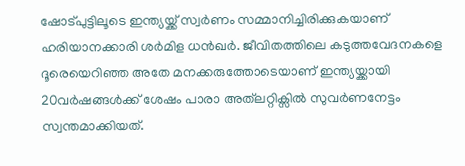ഷോട്പുട്ടിലൂടെ ഇന്ത്യയ്ക്ക് സ്വര്‍ണം സമ്മാനിച്ചിരിക്കുകയാണ് ഹരിയാനക്കാരി ശർമിള ധൻഖർ. ജീവിതത്തിലെ കടുത്തവേദനകളെ ദൂരെയെറിഞ്ഞ അതേ മനക്കരുത്തോടെയാണ് ഇന്ത്യയ്ക്കായി 20വര്‍ഷങ്ങള്‍ക്ക് ശേഷം പാരാ അത്‍ലറ്റിക്സില്‍ സുവര്‍ണനേട്ടം സ്വന്തമാക്കിയത്.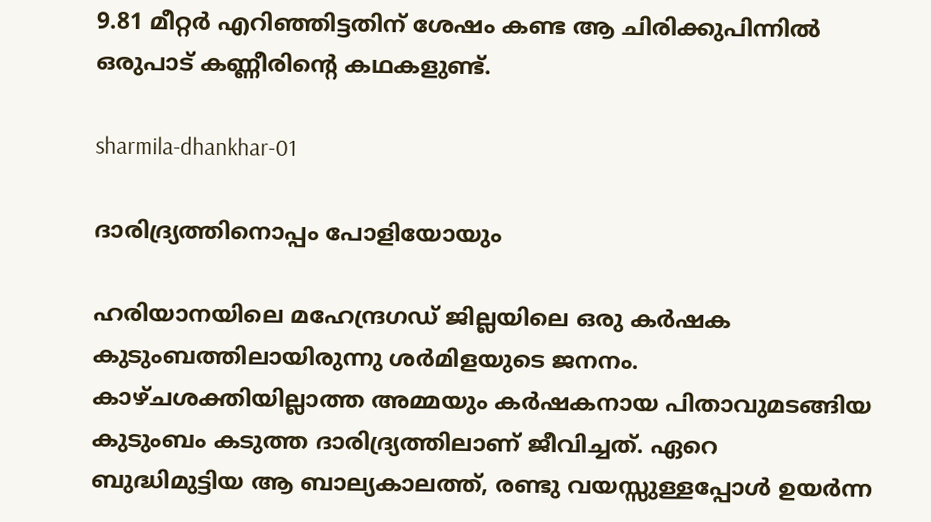9.81 മീറ്റര്‍ എറിഞ്ഞിട്ടതിന് ശേഷം കണ്ട ആ ചിരിക്കുപിന്നില്‍ ഒരുപാട് കണ്ണീരിന്റെ കഥകളുണ്ട്.

sharmila-dhankhar-01

ദാരിദ്ര്യത്തിനൊപ്പം പോളിയോയും

ഹരിയാനയിലെ മഹേന്ദ്രഗഡ് ജില്ലയിലെ ഒരു കർഷക കുടുംബത്തിലായിരുന്നു ശര്‍മിളയുടെ ജനനം. കാഴ്ചശക്തിയില്ലാത്ത അമ്മയും കർഷകനായ പിതാവുമടങ്ങിയ കുടുംബം കടുത്ത ദാരിദ്ര്യത്തിലാണ് ജീവിച്ചത്. ഏറെ ബുദ്ധിമുട്ടിയ ആ ബാല്യകാലത്ത്, രണ്ടു വയസ്സുള്ളപ്പോൾ ഉയർന്ന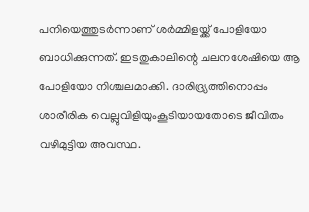പനിയെത്തുടർന്നാണ് ശർമ്മിളയ്ക്ക് പോളിയോ ബാധിക്കുന്നത്. ഇടതുകാലിന്റെ ചലനശേഷിയെ ആ പോളിയോ നിശ്ചലമാക്കി. ദാരിദ്ര്യത്തിനൊപ്പം ശാരീരിക വെല്ലുവിളിയുംകൂടിയായതോടെ ജീവിതം വഴിമുട്ടിയ അവസ്ഥ.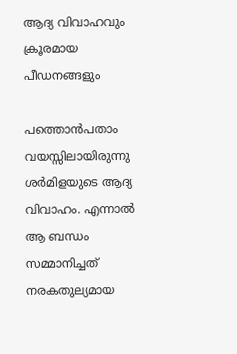ആദ്യ വിവാഹവും ക്രൂരമായ പീഡനങ്ങളും

പത്തൊൻപതാം വയസ്സിലായിരുന്നു ശർമിളയുടെ ആദ്യ വിവാഹം. എന്നാൽ ആ ബന്ധം സമ്മാനിച്ചത് നരകതുല്യമായ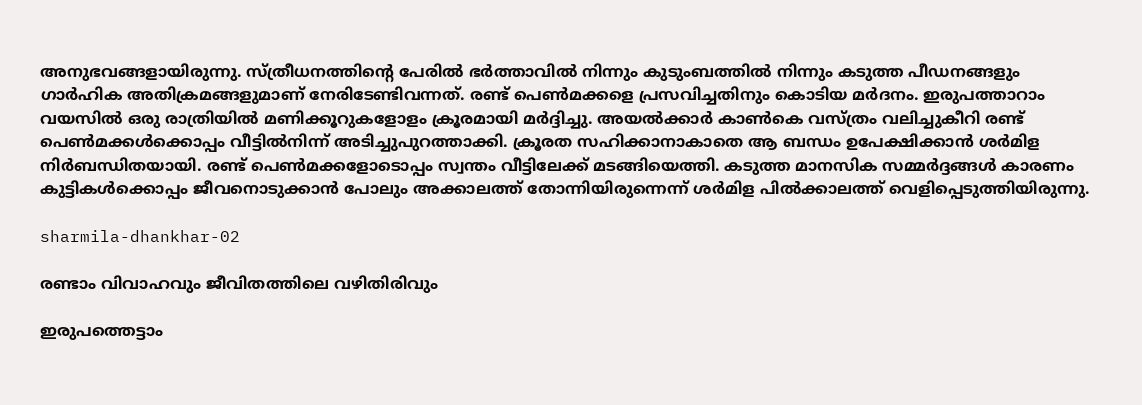അനുഭവങ്ങളായിരുന്നു. സ്ത്രീധനത്തിന്‍റെ പേരിൽ ഭർത്താവിൽ നിന്നും കുടുംബത്തിൽ നിന്നും കടുത്ത പീഡനങ്ങളും ഗാർഹിക അതിക്രമങ്ങളുമാണ് നേരിടേണ്ടിവന്നത്. രണ്ട് പെണ്‍മക്കളെ പ്രസവിച്ചതിനും കൊടിയ മര്‍ദനം. ഇരുപത്താറാം വയസില്‍ ഒരു രാത്രിയിൽ മണിക്കൂറുകളോളം ക്രൂരമായി മർദ്ദിച്ചു. അയല്‍ക്കാര്‍ കാണ്‍കെ വസ്ത്രം വലിച്ചുകീറി രണ്ട് പെണ്‍മക്കള്‍ക്കൊപ്പം വീട്ടില്‍നിന്ന് അടിച്ചുപുറത്താക്കി. ക്രൂരത സഹിക്കാനാകാതെ ആ ബന്ധം ഉപേക്ഷിക്കാൻ ശര്‍മിള നിർബന്ധിതയായി. രണ്ട് പെൺമക്കളോടൊപ്പം സ്വന്തം വീട്ടിലേക്ക് മടങ്ങിയെത്തി. കടുത്ത മാനസിക സമ്മർദ്ദങ്ങൾ കാരണം കുട്ടികള്‍ക്കൊപ്പം ജീവനൊടുക്കാന്‍ പോലും അക്കാലത്ത് തോന്നിയിരുന്നെന്ന് ശർമിള പിൽക്കാലത്ത് വെളിപ്പെടുത്തിയിരുന്നു.

sharmila-dhankhar-02

രണ്ടാം വിവാഹവും ജീവിതത്തിലെ വഴിതിരിവും

ഇരുപത്തെട്ടാം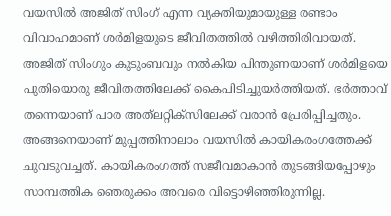വയസില്‍ അജിത് സിംഗ് എന്ന വ്യക്തിയുമായുള്ള രണ്ടാം വിവാഹമാണ് ശർമിളയുടെ ജീവിതത്തിൽ വഴിത്തിരിവായത്. അജിത് സിംഗും കുടുംബവും നൽകിയ പിന്തുണയാണ് ശര്‍മിളയെ പുതിയൊരു ജീവിതത്തിലേക്ക് കൈപിടിച്ചുയർത്തിയത്. ഭര്‍ത്താവ് തന്നെയാണ് പാര അത്‍ലറ്റിക്സിലേക്ക് വരാന്‍ പ്രേരിപ്പിച്ചതും. അങ്ങനെയാണ് മുപ്പത്തിനാലാം വയസില്‍ കായികരംഗത്തേക്ക് ചുവടുവച്ചത്. കായികരംഗത്ത് സജീവമാകാൻ തുടങ്ങിയപ്പോഴും സാമ്പത്തിക ഞെരുക്കം അവരെ വിട്ടൊഴിഞ്ഞിരുന്നില്ല.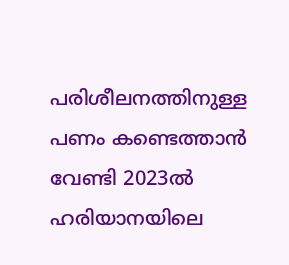പരിശീലനത്തിനുള്ള പണം കണ്ടെത്താൻ വേണ്ടി 2023ൽ ഹരിയാനയിലെ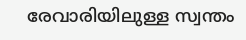രേവാരിയിലുള്ള സ്വന്തം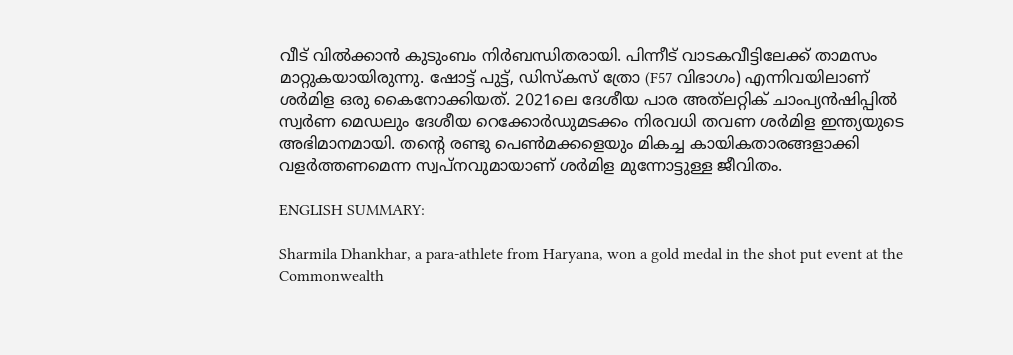വീട് വിൽക്കാൻ കുടുംബം നിർബന്ധിതരായി. പിന്നീട് വാടകവീട്ടിലേക്ക് താമസം മാറ്റുകയായിരുന്നു. ഷോട്ട് പുട്ട്, ഡിസ്കസ് ത്രോ (F57 വിഭാഗം) എന്നിവയിലാണ് ശര്‍മിള ഒരു കൈനോക്കിയത്. 2021ലെ ദേശീയ പാര അത്‌ലറ്റിക് ചാംപ്യന്‍ഷിപ്പില്‍ സ്വർണ മെഡലും ദേശീയ റെക്കോർഡുമടക്കം നിരവധി തവണ ശര്‍മിള ഇന്ത്യയുടെ അഭിമാനമായി. തന്റെ രണ്ടു പെൺമക്കളെയും മികച്ച കായികതാരങ്ങളാക്കി വളർത്തണമെന്ന സ്വപ്നവുമായാണ് ശർമിള മുന്നോട്ടുള്ള ജീവിതം.

ENGLISH SUMMARY:

Sharmila Dhankhar, a para-athlete from Haryana, won a gold medal in the shot put event at the Commonwealth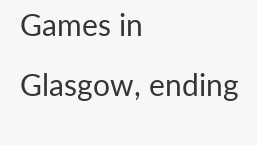Games in Glasgow, ending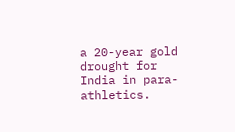a 20-year gold drought for India in para-athletics.